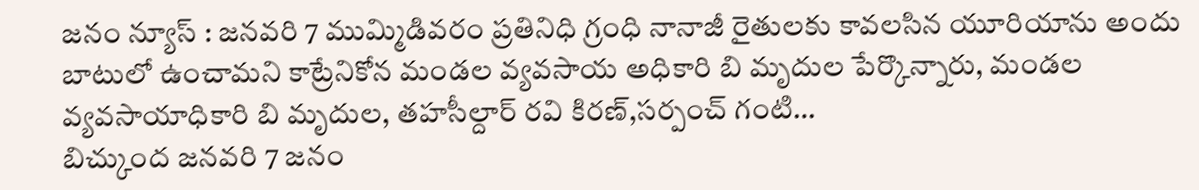జనం న్యూస్ : జనవరి 7 ముమ్మిడివరం ప్రతినిధి గ్రంధి నానాజీ రైతులకు కావలసిన యూరియాను అందు బాటులో ఉంచామని కాట్రేనికోన మండల వ్యవసాయ అధికారి బి మృదుల పేర్కొన్నారు, మండల వ్యవసాయాధికారి బి మృదుల, తహసీల్దార్ రవి కిరణ్,సర్పంచ్ గంటి…
బిచ్కుంద జనవరి 7 జనం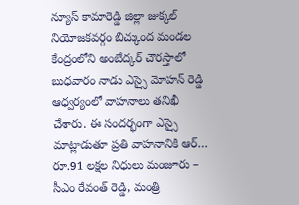న్యూస్ కామారెడ్డి జిల్లా జుక్కల్ నియోజకవర్గం బిచ్కుంద మండల కేంద్రంలోని అంబేద్కర్ చౌరస్తాలో బుధవారం నాడు ఎస్సై మోహన్ రెడ్డి ఆధ్వర్యంలో వాహనాలు తనిఖీ చేశారు. ఈ సందర్భంగా ఎస్సై మాట్లాడుతూ ప్రతి వాహనానికి ఆర్…
రూ.91 లక్షల నిధులు మంజూరు – సీఎం రేవంత్ రెడ్డి, మంత్రి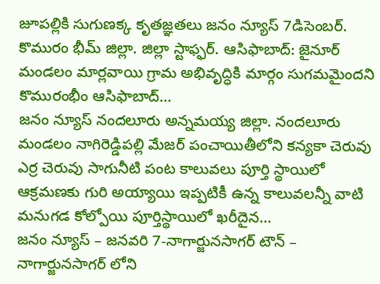జూపల్లికి సుగుణక్క కృతజ్ఞతలు జనం న్యూస్ 7డిసెంబర్. కొమురం భీమ్ జిల్లా. జిల్లా స్టాఫ్ఫర్. ఆసిఫాబాద్: జైనూర్ మండలం మార్లవాయి గ్రామ అభివృద్ధికి మార్గం సుగమమైందని కొమురంభీం ఆసిఫాబాద్…
జనం న్యూస్ నందలూరు అన్నమయ్య జిల్లా. నందలూరు మండలం నాగిరెడ్డిపల్లి మేజర్ పంచాయితీలోని కన్యకా చెరువు ఎర్ర చెరువు సాగునీటి పంట కాలువలు పూర్తి స్థాయిలో ఆక్రమణకు గురి అయ్యాయి ఇప్పటికీ ఉన్న కాలువలన్నీ వాటి మనుగడ కోల్పోయి పూర్తిస్థాయిలో ఖరీదైన…
జనం న్యూస్ – జనవరి 7-నాగార్జునసాగర్ టౌన్ – నాగార్జునసాగర్ లోని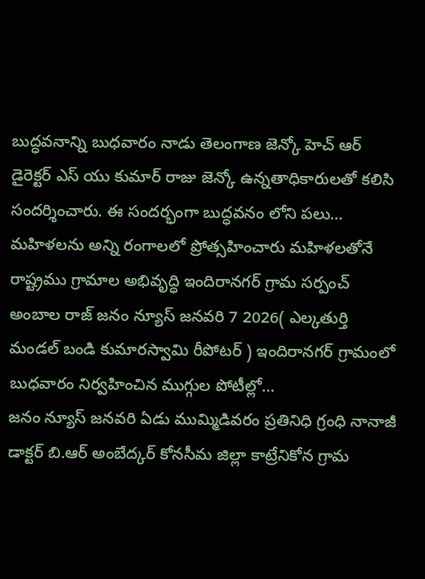బుద్ధవనాన్ని బుధవారం నాడు తెలంగాణ జెన్కో హెచ్ ఆర్ డైరెక్టర్ ఎస్ యు కుమార్ రాజు జెన్కో ఉన్నతాధికారులతో కలిసి సందర్శించారు. ఈ సందర్భంగా బుద్ధవనం లోని పలు…
మహిళలను అన్ని రంగాలలో ప్రోత్సహించారు మహిళలతోనే రాష్ట్రము గ్రామాల అభివృద్ధి ఇందిరానగర్ గ్రామ సర్పంచ్ అంబాల రాజ్ జనం న్యూస్ జనవరి 7 2026( ఎల్కతుర్తి మండల్ బండి కుమారస్వామి రీపోటర్ ) ఇందిరానగర్ గ్రామంలో బుధవారం నిర్వహించిన ముగ్గుల పోటీల్లో…
జనం న్యూస్ జనవరి ఏడు ముమ్మిడివరం ప్రతినిధి గ్రంధి నానాజీ డాక్టర్ బి.ఆర్ అంబేద్కర్ కోనసీమ జిల్లా కాట్రేనికోన గ్రామ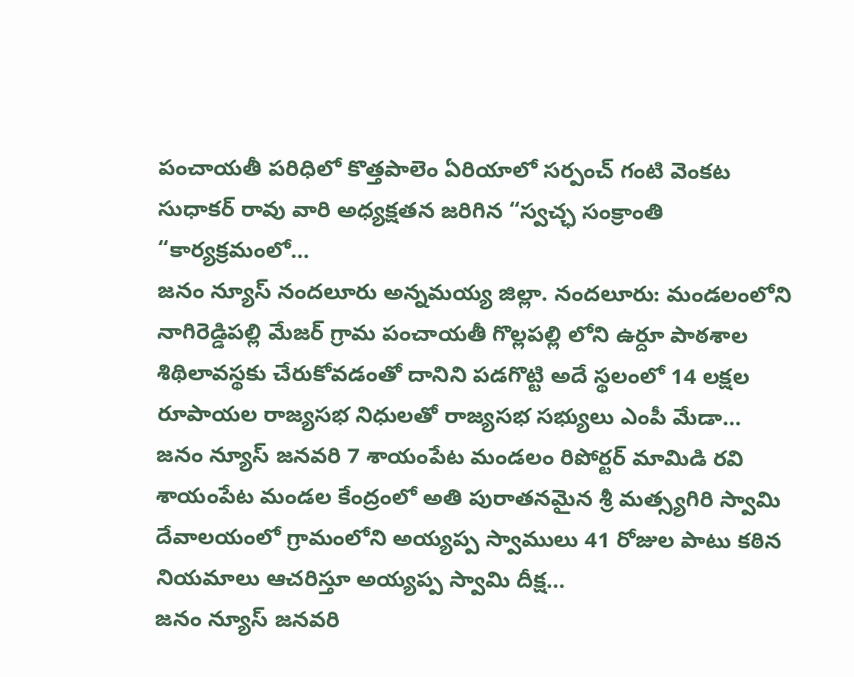పంచాయతీ పరిధిలో కొత్తపాలెం ఏరియాలో సర్పంచ్ గంటి వెంకట సుధాకర్ రావు వారి అధ్యక్షతన జరిగిన “స్వచ్ఛ సంక్రాంతి “కార్యక్రమంలో…
జనం న్యూస్ నందలూరు అన్నమయ్య జిల్లా. నందలూరు: మండలంలోని నాగిరెడ్డిపల్లి మేజర్ గ్రామ పంచాయతీ గొల్లపల్లి లోని ఉర్దూ పాఠశాల శిథిలావస్థకు చేరుకోవడంతో దానిని పడగొట్టి అదే స్థలంలో 14 లక్షల రూపాయల రాజ్యసభ నిధులతో రాజ్యసభ సభ్యులు ఎంపీ మేడా…
జనం న్యూస్ జనవరి 7 శాయంపేట మండలం రిపోర్టర్ మామిడి రవి శాయంపేట మండల కేంద్రంలో అతి పురాతనమైన శ్రీ మత్స్యగిరి స్వామి దేవాలయంలో గ్రామంలోని అయ్యప్ప స్వాములు 41 రోజుల పాటు కఠిన నియమాలు ఆచరిస్తూ అయ్యప్ప స్వామి దీక్ష…
జనం న్యూస్ జనవరి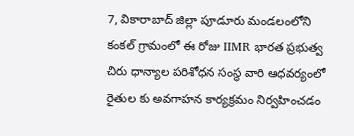7, వికారాబాద్ జిల్లా పూడూరు మండలంలోని కంకల్ గ్రామంలో ఈ రోజు IIMR భారత ప్రభుత్వ చిరు ధాన్యాల పరిశోధన సంస్థ వారి ఆధవర్యంలో రైతుల కు అవగాహన కార్యక్రమం నిర్వహించడం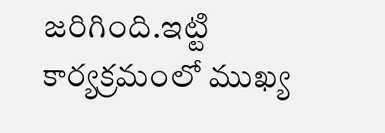జరిగింది.ఇట్టి కార్యక్రమంలో ముఖ్య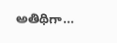అతిథిగా…